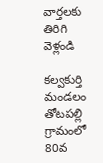వార్తలకు తిరిగి వెళ్లండి

కల్వకుర్తి మండలం తోటపల్లి గ్రామంలో 80వ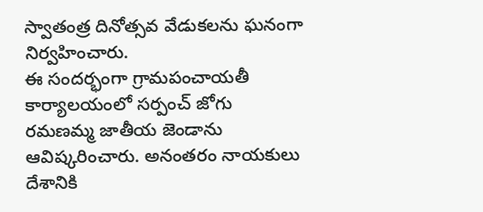స్వాతంత్ర దినోత్సవ వేడుకలను ఘనంగా నిర్వహించారు.
ఈ సందర్భంగా గ్రామపంచాయతీ కార్యాలయంలో సర్పంచ్ జోగు రమణమ్మ జాతీయ జెండాను ఆవిష్కరించారు. అనంతరం నాయకులు దేశానికి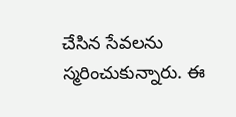చేసిన సేవలను స్మరించుకున్నారు. ఈ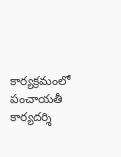కార్యక్రమంలో పంచాయతీ కార్యదర్శి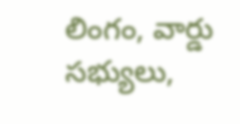లింగం, వార్డు సభ్యులు,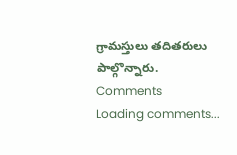గ్రామస్తులు తదితరులు పాల్గొన్నారు.
Comments
Loading comments...